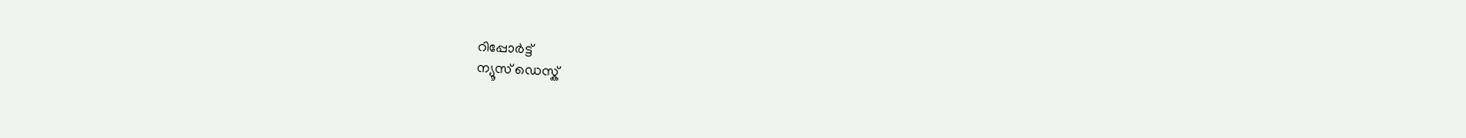റിപ്പോര്‍ട്ട്
ന്യൂസ് ഡെസ്ക്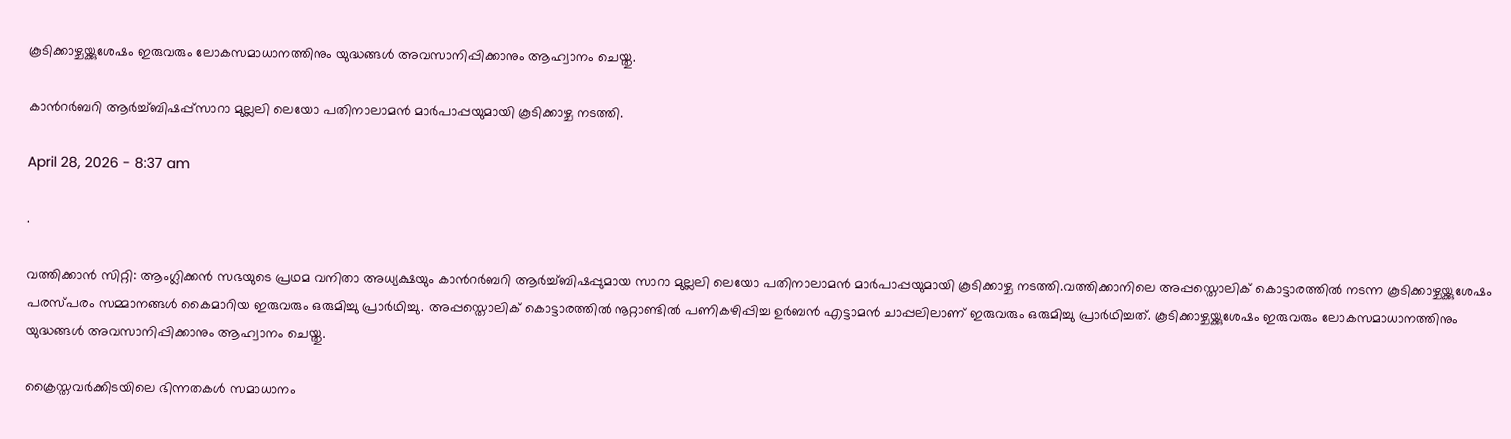കൂടിക്കാഴ്ചയ്ക്കുശേഷം ഇരുവരും ലോകസമാധാനത്തിനും യുദ്ധങ്ങൾ അവസാനിപ്പിക്കാനും ആഹ്വാനം ചെയ്തു.

കാന്‍റർബറി ആർച്ച്ബിഷപ്പ്സാറാ മുല്ലലി ലെയോ പതിനാലാമൻ മാർപാപ്പയുമായി കൂടിക്കാഴ്ച നടത്തി.

April 28, 2026 - 8:37 am

.

വത്തിക്കാൻ സിറ്റി: ആംഗ്ലിക്കൻ സഭയുടെ പ്രഥമ വനിതാ അധ്യക്ഷയും കാന്‍റർബറി ആർച്ച്ബിഷപ്പുമായ സാറാ മുല്ലലി ലെയോ പതിനാലാമൻ മാർപാപ്പയുമായി കൂടിക്കാഴ്ച നടത്തി.വത്തിക്കാനിലെ അപ്പസ്തൊലിക് കൊട്ടാരത്തിൽ നടന്ന കൂടിക്കാഴ്ചയ്ക്കുശേഷം പരസ്പരം സമ്മാനങ്ങൾ കൈമാറിയ ഇരുവരും ഒരുമിച്ചു പ്രാർഥിച്ചു. അപ്പസ്തൊലിക് കൊട്ടാരത്തിൽ നൂറ്റാണ്ടിൽ പണികഴിപ്പിച്ച ഉർബൻ എട്ടാമൻ ചാപ്പലിലാണ് ഇരുവരും ഒരുമിച്ചു പ്രാർഥിച്ചത്. കൂടിക്കാഴ്ചയ്ക്കുശേഷം ഇരുവരും ലോകസമാധാനത്തിനും യുദ്ധങ്ങൾ അവസാനിപ്പിക്കാനും ആഹ്വാനം ചെയ്തു.

ക്രൈസ്തവർക്കിടയിലെ ഭിന്നതകൾ സമാധാനം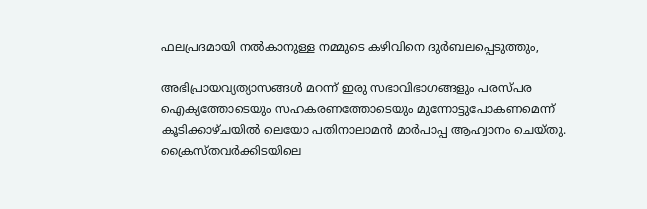ഫലപ്രദമായി നൽകാനുള്ള നമ്മുടെ കഴിവിനെ ദുർബലപ്പെടുത്തും,

അഭിപ്രായവ്യത്യാസങ്ങൾ മറന്ന് ഇരു സഭാവിഭാഗങ്ങളും പരസ്‌പര ഐക്യത്തോടെയും സഹകരണത്തോടെയും മുന്നോട്ടുപോകണമെന്ന് കൂടിക്കാഴ്ചയിൽ ലെയോ പതിനാലാമൻ മാർപാപ്പ ആഹ്വാനം ചെയ്തു. ക്രൈസ്തവർക്കിടയിലെ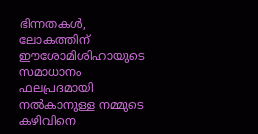ഭിന്നതകൾ, ലോകത്തിന് ഈശോമിശിഹായുടെ സമാധാനം ഫലപ്രദമായി നൽകാനുള്ള നമ്മുടെ കഴിവിനെ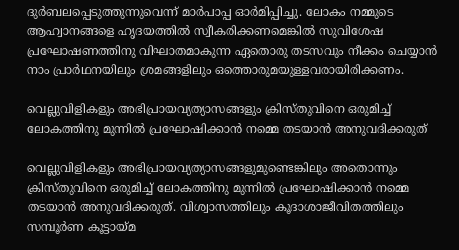ദുർബലപ്പെടുത്തുന്നുവെന്ന് മാർപാപ്പ ഓർമിപ്പിച്ചു. ലോകം നമ്മുടെ ആഹ്വാനങ്ങളെ ഹൃദയത്തിൽ സ്വീകരിക്കണമെങ്കിൽ സുവിശേഷ പ്രഘോഷണത്തിനു വിഘാതമാകുന്ന ഏതൊരു തടസവും നീക്കം ചെയ്യാൻ നാം പ്രാർഥനയിലും ശ്രമങ്ങളിലും ഒത്തൊരുമയുള്ളവരായിരിക്കണം.

വെല്ലുവിളികളും അഭിപ്രായവ്യത്യാസങ്ങളും ക്രിസ്തുവിനെ ഒരുമിച്ച് ലോകത്തിനു മുന്നിൽ പ്രഘോഷിക്കാൻ നമ്മെ തടയാൻ അനുവദിക്കരുത്

വെല്ലുവിളികളും അഭിപ്രായവ്യത്യാസങ്ങളുമുണ്ടെങ്കിലും അതൊന്നും ക്രിസ്തുവിനെ ഒരുമിച്ച് ലോകത്തിനു മുന്നിൽ പ്രഘോഷിക്കാൻ നമ്മെ തടയാൻ അനുവദിക്കരുത്. വിശ്വാസത്തിലും കൂദാശാജീവിതത്തിലും സമ്പൂർണ കൂട്ടായ്മ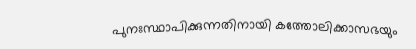പുനഃസ്ഥാപിക്കുന്നതിനായി കത്തോലിക്കാസഭയും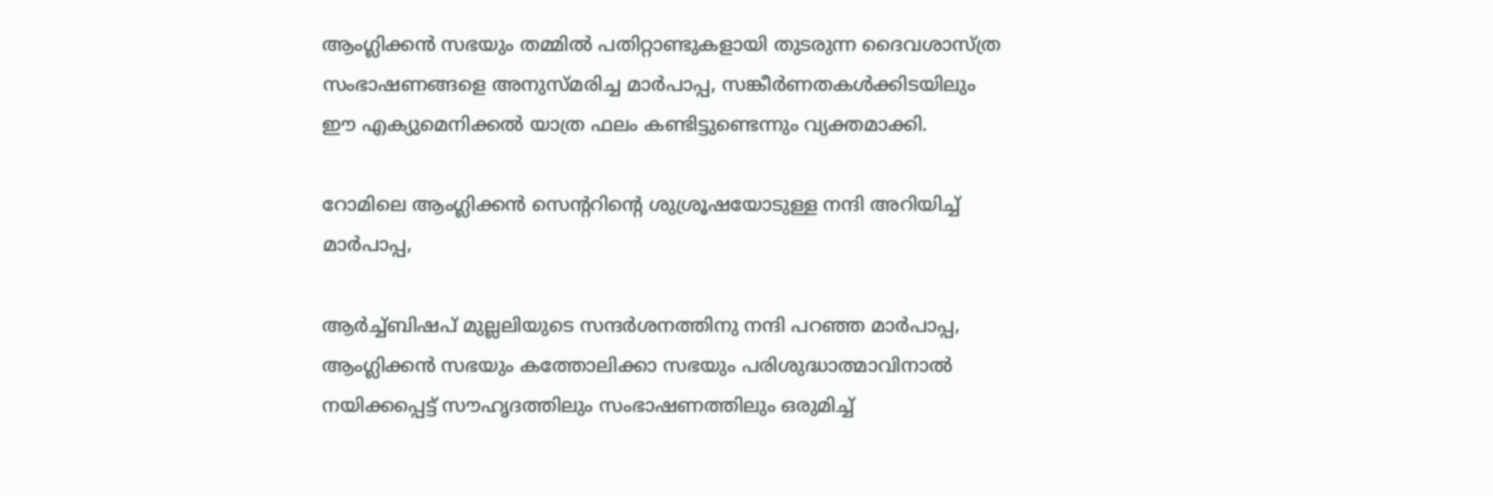ആംഗ്ലിക്കൻ സഭയും തമ്മിൽ പതിറ്റാണ്ടുകളായി തുടരുന്ന ദൈവശാസ്ത്ര സംഭാഷണങ്ങളെ അനുസ്മരിച്ച മാർപാപ്പ, സങ്കീർണതകൾക്കിടയിലും ഈ എക്യുമെനിക്കൽ യാത്ര ഫലം കണ്ടിട്ടുണ്ടെന്നും വ്യക്തമാക്കി.

റോമിലെ ആംഗ്ലിക്കൻ സെന്‍ററിന്‍റെ ശുശ്രൂഷയോടുള്ള നന്ദി അറിയിച്ച് മാർപാപ്പ,

ആർച്ച്ബിഷപ് മുല്ലലിയുടെ സന്ദർശനത്തിനു നന്ദി പറഞ്ഞ മാർപാപ്പ, ആംഗ്ലിക്കൻ സഭയും കത്തോലിക്കാ സഭയും പരിശുദ്ധാത്മാവിനാൽ നയിക്കപ്പെട്ട് സൗഹൃദത്തിലും സംഭാഷണത്തിലും ഒരുമിച്ച്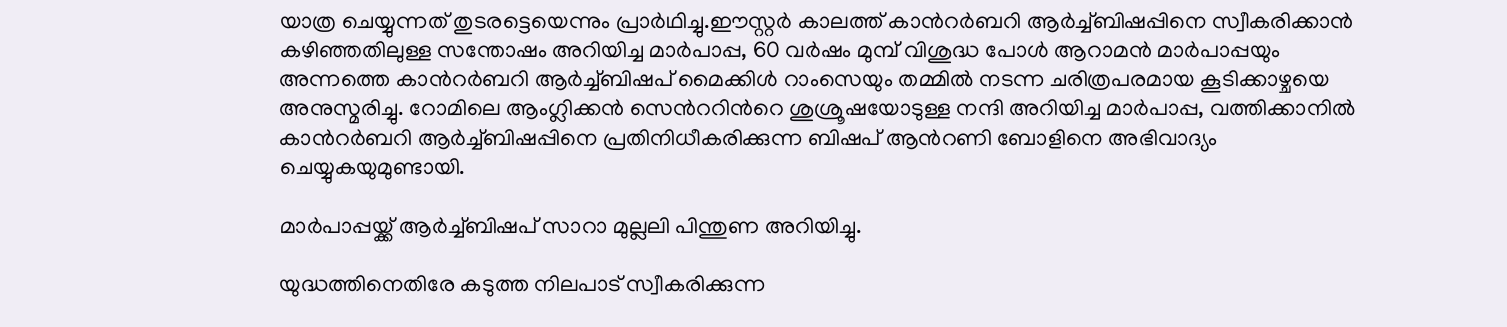യാത്ര ചെയ്യുന്നത് തുടരട്ടെയെന്നും പ്രാർഥിച്ചു.ഈസ്റ്റർ കാലത്ത് കാന്‍റർബറി ആർച്ച്ബിഷപ്പിനെ സ്വീകരിക്കാൻ കഴിഞ്ഞതിലുള്ള സന്തോഷം അറിയിച്ച മാർപാപ്പ, 60 വർഷം മുമ്പ് വിശുദ്ധ പോൾ ആറാമൻ മാർപാപ്പയും അന്നത്തെ കാന്‍റർബറി ആർച്ച്ബിഷപ് മൈക്കിൾ റാംസെയും തമ്മിൽ നടന്ന ചരിത്രപരമായ കൂടിക്കാഴ്ചയെ അനുസ്മരിച്ചു. റോമിലെ ആംഗ്ലിക്കൻ സെന്‍ററിന്‍റെ ശുശ്രൂഷയോടുള്ള നന്ദി അറിയിച്ച മാർപാപ്പ, വത്തിക്കാനിൽ കാന്‍റർബറി ആർച്ച്ബിഷപ്പിനെ പ്രതിനിധീകരിക്കുന്ന ബിഷപ് ആന്‍റണി ബോളിനെ അഭിവാദ്യം ചെയ്യുകയുമുണ്ടായി.

മാർപാപ്പയ്ക്ക് ആർച്ച്ബിഷപ് സാറാ മുല്ലലി പിന്തുണ അറിയിച്ചു.

യുദ്ധത്തിനെതിരേ കടുത്ത നിലപാട് സ്വീകരിക്കുന്ന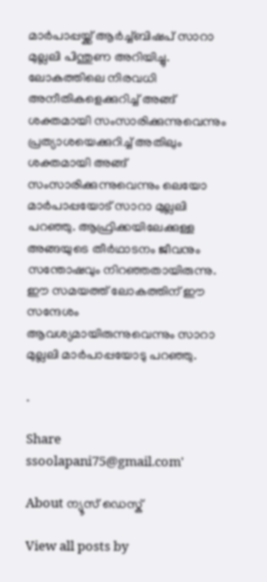മാർപാപ്പയ്ക്ക് ആർച്ച്ബിഷപ് സാറാ മുല്ലലി പിന്തുണ അറിയിച്ചു. ലോകത്തിലെ നിരവധി അനീതികളെക്കുറിച്ച് അങ്ങ് ശക്തമായി സംസാരിക്കുന്നുവെന്നും പ്രത്യാശയെക്കുറിച്ച് അതിലും ശക്തമായി അങ്ങ് സംസാരിക്കുന്നുവെന്നും ലെയോ മാർപാപ്പയോട് സാറാ മുല്ലലി പറഞ്ഞു. ആഫ്രിക്കയിലേക്കുള്ള അങ്ങയുടെ തീർഥാടനം ജീവനും സന്തോഷവും നിറഞ്ഞതായിരുന്നു. ഈ സമയത്ത് ലോകത്തിന് ഈ സന്ദേശം ആവശ്യമായിരുന്നുവെന്നും സാറാ മുല്ലലി മാർപാപ്പയോടു പറഞ്ഞു.

.

Share
ssoolapani75@gmail.com'

About ന്യൂസ് ഡെസ്ക്

View all posts by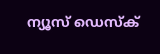ന്യൂസ് ഡെസ്ക്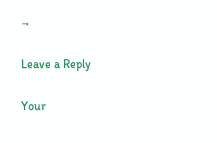→

Leave a Reply

Your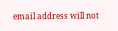email address will not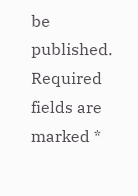be published. Required fields are marked *